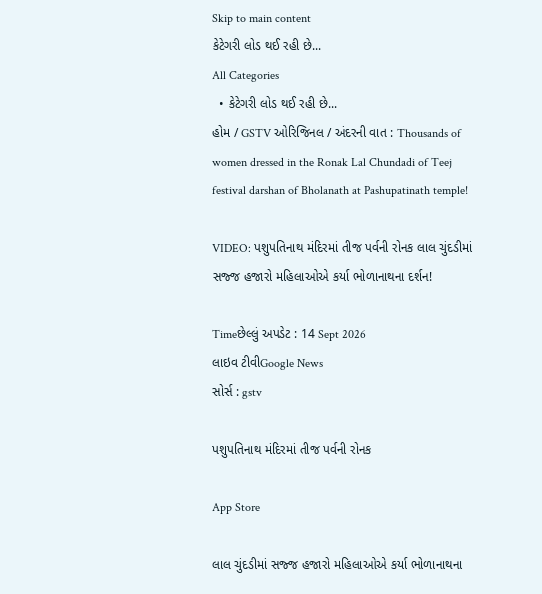Skip to main content
કેટેગરી લોડ થઈ રહી છે...
All Categories
  • કેટેગરી લોડ થઈ રહી છે...
હોમ / GSTV ઓરિજિનલ / અંદરની વાત : Thousands of women dressed in the Ronak Lal Chundadi of Teej festival darshan of Bholanath at Pashupatinath temple!

VIDEO: પશુપતિનાથ મંદિરમાં તીજ પર્વની રોનક લાલ ચુંદડીમાં સજ્જ હજારો મહિલાઓએ કર્યા ભોળાનાથના દર્શન!

Timeછેલ્લું અપડેટ : 14 Sept 2026
લાઇવ ટીવીGoogle News
સોર્સ : gstv

પશુપતિનાથ મંદિરમાં તીજ પર્વની રોનક

App Store

લાલ ચુંદડીમાં સજ્જ હજારો મહિલાઓએ કર્યા ભોળાનાથના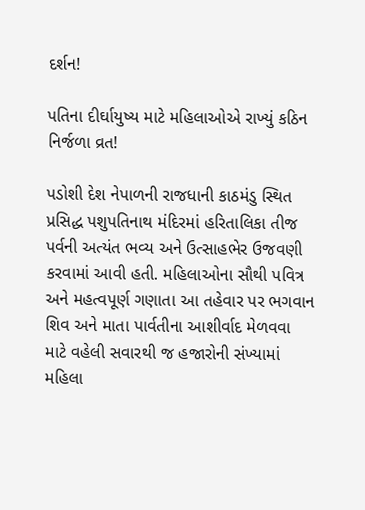દર્શન!

પતિના દીર્ઘાયુષ્ય માટે મહિલાઓએ રાખ્યું કઠિન નિર્જળા વ્રત!

પડોશી દેશ નેપાળની રાજધાની કાઠમંડુ સ્થિત પ્રસિદ્ધ પશુપતિનાથ મંદિરમાં હરિતાલિકા તીજ પર્વની અત્યંત ભવ્ય અને ઉત્સાહભેર ઉજવણી કરવામાં આવી હતી. મહિલાઓના સૌથી પવિત્ર અને મહત્વપૂર્ણ ગણાતા આ તહેવાર પર ભગવાન શિવ અને માતા પાર્વતીના આશીર્વાદ મેળવવા માટે વહેલી સવારથી જ હજારોની સંખ્યામાં મહિલા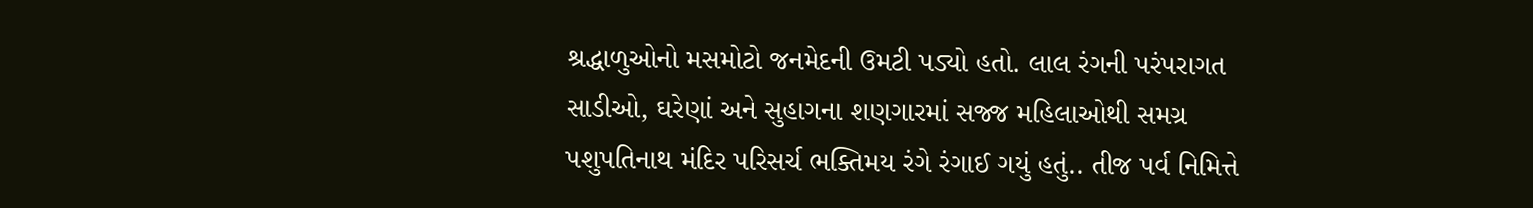શ્રદ્ધાળુઓનો મસમોટો જનમેદની ઉમટી પડ્યો હતો. લાલ રંગની પરંપરાગત સાડીઓ, ઘરેણાં અને સુહાગના શણગારમાં સજ્જ મહિલાઓથી સમગ્ર પશુપતિનાથ મંદિર પરિસર્ચ ભક્તિમય રંગે રંગાઈ ગયું હતું.. તીજ પર્વ નિમિત્તે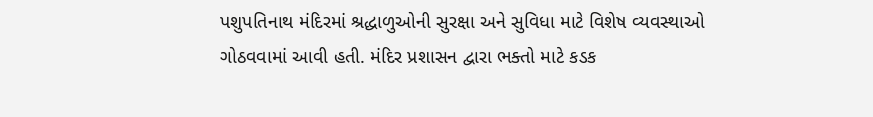પશુપતિનાથ મંદિરમાં શ્રદ્ધાળુઓની સુરક્ષા અને સુવિધા માટે વિશેષ વ્યવસ્થાઓ ગોઠવવામાં આવી હતી. મંદિર પ્રશાસન દ્વારા ભક્તો માટે કડક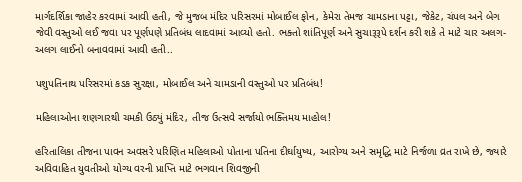માર્ગદર્શિકા જાહેર કરવામાં આવી હતી, જે મુજબ મંદિર પરિસરમાં મોબાઈલ ફોન, કેમેરા તેમજ ચામડાના પટ્ટા, જેકેટ, ચંપલ અને બેગ જેવી વસ્તુઓ લઈ જવા પર પૂર્ણપણે પ્રતિબંધ લાદવામાં આવ્યો હતો. ભક્તો શાંતિપૂર્ણ અને સુચારૂરૂપે દર્શન કરી શકે તે માટે ચાર અલગ-અલગ લાઈનો બનાવવામાં આવી હતી..

પશુપતિનાથ પરિસરમાં કડક સુરક્ષા, મોબાઈલ અને ચામડાની વસ્તુઓ પર પ્રતિબંધ!

મહિલાઓના શણગારથી ચમકી ઉઠ્યું મંદિર, તીજ ઉત્સવે સર્જાયો ભક્તિમય માહોલ!

હરિતાલિકા તીજના પાવન અવસરે પરિણિત મહિલાઓ પોતાના પતિના દીર્ઘાયુષ્ય, આરોગ્ય અને સમૃદ્ધિ માટે નિર્જળા વ્રત રાખે છે, જ્યારે અવિવાહિત યુવતીઓ યોગ્ય વરની પ્રાપ્તિ માટે ભગવાન શિવજીની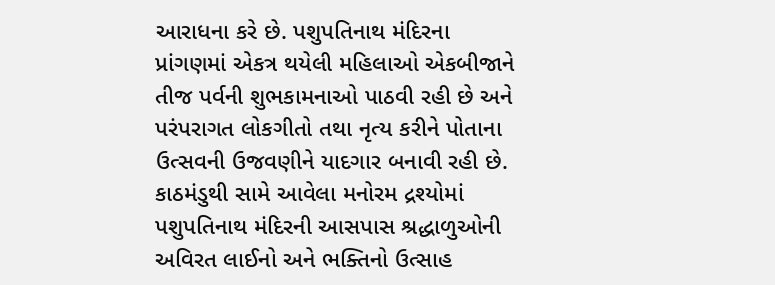આરાધના કરે છે. પશુપતિનાથ મંદિરના પ્રાંગણમાં એકત્ર થયેલી મહિલાઓ એકબીજાને તીજ પર્વની શુભકામનાઓ પાઠવી રહી છે અને પરંપરાગત લોકગીતો તથા નૃત્ય કરીને પોતાના ઉત્સવની ઉજવણીને યાદગાર બનાવી રહી છે. કાઠમંડુથી સામે આવેલા મનોરમ દ્રશ્યોમાં પશુપતિનાથ મંદિરની આસપાસ શ્રદ્ધાળુઓની અવિરત લાઈનો અને ભક્તિનો ઉત્સાહ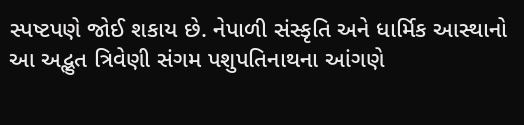સ્પષ્ટપણે જોઈ શકાય છે. નેપાળી સંસ્કૃતિ અને ધાર્મિક આસ્થાનો આ અદ્ભુત ત્રિવેણી સંગમ પશુપતિનાથના આંગણે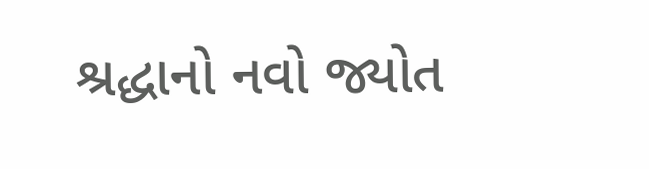શ્રદ્ધાનો નવો જ્યોત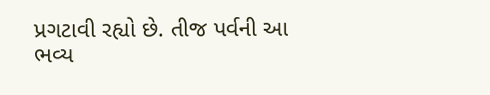પ્રગટાવી રહ્યો છે. તીજ પર્વની આ ભવ્ય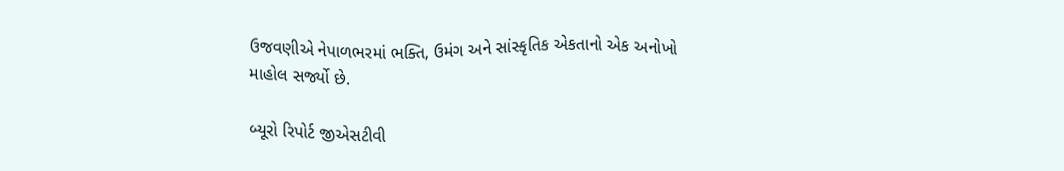ઉજવણીએ નેપાળભરમાં ભક્તિ, ઉમંગ અને સાંસ્કૃતિક એકતાનો એક અનોખો માહોલ સર્જ્યો છે.

બ્યૂરો રિપોર્ટ જીએસટીવી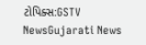ટોપિક્સ:GSTV NewsGujarati News